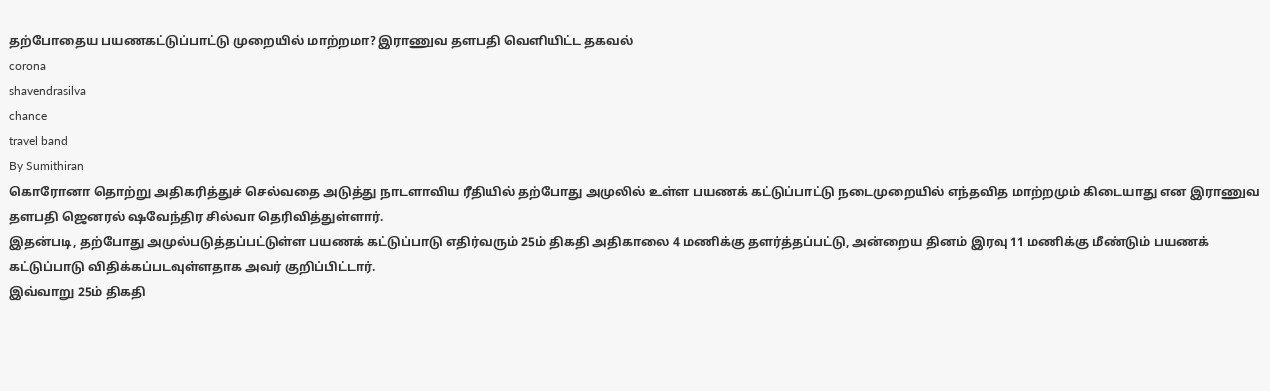தற்போதைய பயணகட்டுப்பாட்டு முறையில் மாற்றமா? இராணுவ தளபதி வெளியிட்ட தகவல்
corona
shavendrasilva
chance
travel band
By Sumithiran
கொரோனா தொற்று அதிகரித்துச் செல்வதை அடுத்து நாடளாவிய ரீதியில் தற்போது அமுலில் உள்ள பயணக் கட்டுப்பாட்டு நடைமுறையில் எந்தவித மாற்றமும் கிடையாது என இராணுவ தளபதி ஜெனரல் ஷவேந்திர சில்வா தெரிவித்துள்ளார்.
இதன்படி, தற்போது அமுல்படுத்தப்பட்டுள்ள பயணக் கட்டுப்பாடு எதிர்வரும் 25ம் திகதி அதிகாலை 4 மணிக்கு தளர்த்தப்பட்டு, அன்றைய தினம் இரவு 11 மணிக்கு மீண்டும் பயணக் கட்டுப்பாடு விதிக்கப்படவுள்ளதாக அவர் குறிப்பிட்டார்.
இவ்வாறு 25ம் திகதி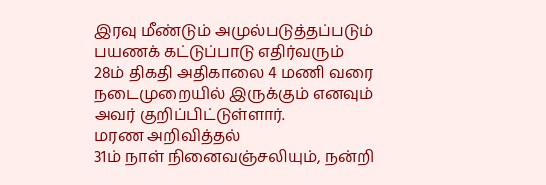இரவு மீண்டும் அமுல்படுத்தப்படும் பயணக் கட்டுப்பாடு எதிர்வரும் 28ம் திகதி அதிகாலை 4 மணி வரை நடைமுறையில் இருக்கும் எனவும் அவர் குறிப்பிட்டுள்ளார்.
மரண அறிவித்தல்
31ம் நாள் நினைவஞ்சலியும், நன்றி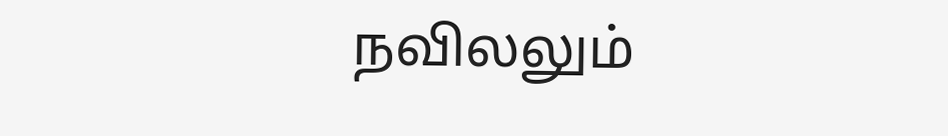நவிலலும்